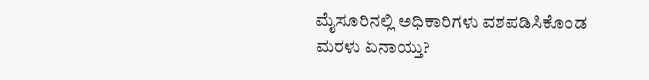ಮೈಸೂರಿನಲ್ಲಿ ಅಧಿಕಾರಿಗಳು ವಶಪಡಿಸಿಕೊಂಡ ಮರಳು ಏನಾಯ್ತು?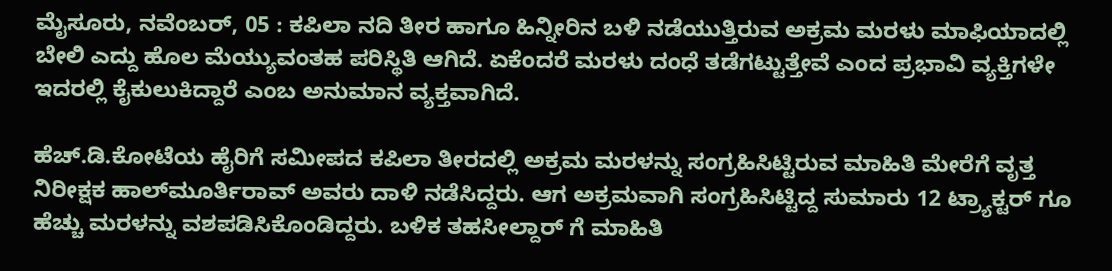ಮೈಸೂರು, ನವೆಂಬರ್, 05 : ಕಪಿಲಾ ನದಿ ತೀರ ಹಾಗೂ ಹಿನ್ನೀರಿನ ಬಳಿ ನಡೆಯುತ್ತಿರುವ ಅಕ್ರಮ ಮರಳು ಮಾಫಿಯಾದಲ್ಲಿ ಬೇಲಿ ಎದ್ದು ಹೊಲ ಮೆಯ್ಯುವಂತಹ ಪರಿಸ್ಥಿತಿ ಆಗಿದೆ. ಏಕೆಂದರೆ ಮರಳು ದಂಧೆ ತಡೆಗಟ್ಟುತ್ತೇವೆ ಎಂದ ಪ್ರಭಾವಿ ವ್ಯಕ್ತಿಗಳೇ ಇದರಲ್ಲಿ ಕೈಕುಲುಕಿದ್ದಾರೆ ಎಂಬ ಅನುಮಾನ ವ್ಯಕ್ತವಾಗಿದೆ.

ಹೆಚ್.ಡಿ.ಕೋಟೆಯ ಹೈರಿಗೆ ಸಮೀಪದ ಕಪಿಲಾ ತೀರದಲ್ಲಿ ಅಕ್ರಮ ಮರಳನ್ನು ಸಂಗ್ರಹಿಸಿಟ್ಟಿರುವ ಮಾಹಿತಿ ಮೇರೆಗೆ ವೃತ್ತ ನಿರೀಕ್ಷಕ ಹಾಲ್‍ಮೂರ್ತಿರಾವ್ ಅವರು ದಾಳಿ ನಡೆಸಿದ್ದರು. ಆಗ ಅಕ್ರಮವಾಗಿ ಸಂಗ್ರಹಿಸಿಟ್ಟಿದ್ದ ಸುಮಾರು 12 ಟ್ರ್ಯಾಕ್ಟರ್ ಗೂ ಹೆಚ್ಚು ಮರಳನ್ನು ವಶಪಡಿಸಿಕೊಂಡಿದ್ದರು. ಬಳಿಕ ತಹಸೀಲ್ದಾರ್ ಗೆ ಮಾಹಿತಿ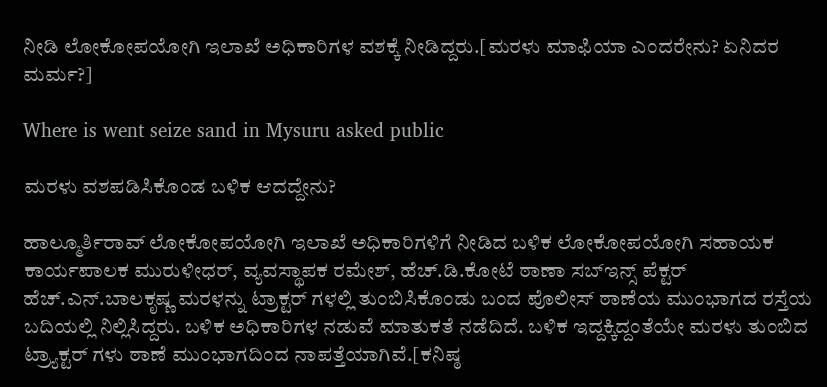ನೀಡಿ ಲೋಕೋಪಯೋಗಿ ಇಲಾಖೆ ಅಧಿಕಾರಿಗಳ ವಶಕ್ಕೆ ನೀಡಿದ್ದರು.[ಮರಳು ಮಾಫಿಯಾ ಎಂದರೇನು? ಏನಿದರ ಮರ್ಮ?]

Where is went seize sand in Mysuru asked public

ಮರಳು ವಶಪಡಿಸಿಕೊಂಡ ಬಳಿಕ ಆದದ್ದೇನು?

ಹಾಲ್ಮೂರ್ತಿರಾವ್ ಲೋಕೋಪಯೋಗಿ ಇಲಾಖೆ ಅಧಿಕಾರಿಗಳಿಗೆ ನೀಡಿದ ಬಳಿಕ ಲೋಕೋಪಯೋಗಿ ಸಹಾಯಕ ಕಾರ್ಯಪಾಲಕ ಮುರುಳೀಧರ್, ವ್ಯವಸ್ಥಾಪಕ ರಮೇಶ್, ಹೆಚ್.ಡಿ.ಕೋಟೆ ಠಾಣಾ ಸಬ್‍ಇನ್ಸ್ ಪೆಕ್ಟರ್ ಹೆಚ್.ಎನ್.ಬಾಲಕೃಷ್ಣ ಮರಳನ್ನು ಟ್ರಾಕ್ಟರ್ ಗಳಲ್ಲಿ ತುಂಬಿಸಿಕೊಂಡು ಬಂದ ಪೊಲೀಸ್ ಠಾಣೆಯ ಮುಂಭಾಗದ ರಸ್ತೆಯ ಬದಿಯಲ್ಲಿ ನಿಲ್ಲಿಸಿದ್ದರು. ಬಳಿಕ ಅಧಿಕಾರಿಗಳ ನಡುವೆ ಮಾತುಕತೆ ನಡೆದಿದೆ. ಬಳಿಕ ಇದ್ದಕ್ಕಿದ್ದಂತೆಯೇ ಮರಳು ತುಂಬಿದ ಟ್ರ್ಯಾಕ್ಟರ್ ಗಳು ಠಾಣೆ ಮುಂಭಾಗದಿಂದ ನಾಪತ್ತೆಯಾಗಿವೆ.[ಕನಿಷ್ಠ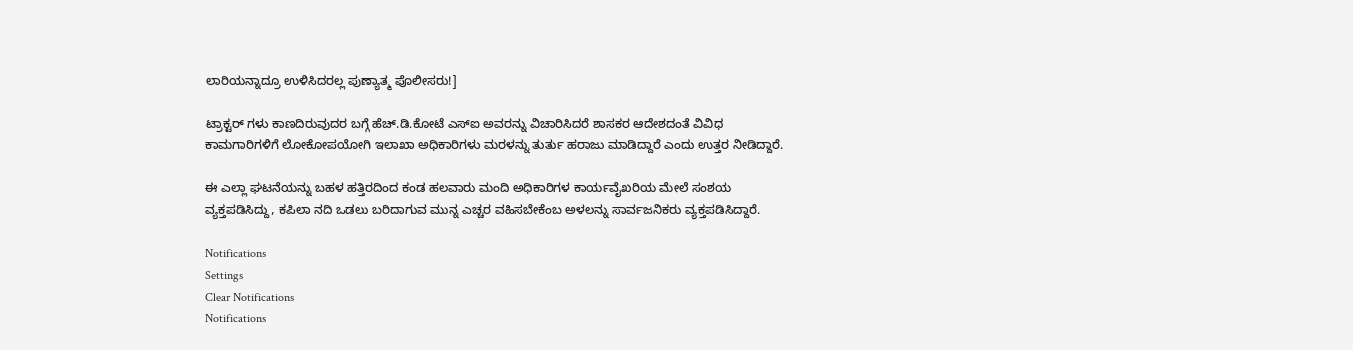ಲಾರಿಯನ್ನಾದ್ರೂ ಉಳಿಸಿದರಲ್ಲ ಪುಣ್ಯಾತ್ಮ ಪೊಲೀಸರು!]

ಟ್ರಾಕ್ಟರ್ ಗಳು ಕಾಣದಿರುವುದರ ಬಗ್ಗೆ ಹೆಚ್.ಡಿ.ಕೋಟೆ ಎಸ್‍ಐ ಅವರನ್ನು ವಿಚಾರಿಸಿದರೆ ಶಾಸಕರ ಆದೇಶದಂತೆ ವಿವಿಧ ಕಾಮಗಾರಿಗಳಿಗೆ ಲೋಕೋಪಯೋಗಿ ಇಲಾಖಾ ಅಧಿಕಾರಿಗಳು ಮರಳನ್ನು ತುರ್ತು ಹರಾಜು ಮಾಡಿದ್ದಾರೆ ಎಂದು ಉತ್ತರ ನೀಡಿದ್ದಾರೆ.

ಈ ಎಲ್ಲಾ ಘಟನೆಯನ್ನು ಬಹಳ ಹತ್ತಿರದಿಂದ ಕಂಡ ಹಲವಾರು ಮಂದಿ ಅಧಿಕಾರಿಗಳ ಕಾರ್ಯವೈಖರಿಯ ಮೇಲೆ ಸಂಶಯ ವ್ಯಕ್ತಪಡಿಸಿದ್ದು, ಕಪಿಲಾ ನದಿ ಒಡಲು ಬರಿದಾಗುವ ಮುನ್ನ ಎಚ್ಚರ ವಹಿಸಬೇಕೆಂಬ ಅಳಲನ್ನು ಸಾರ್ವಜನಿಕರು ವ್ಯಕ್ತಪಡಿಸಿದ್ದಾರೆ.

Notifications
Settings
Clear Notifications
Notifications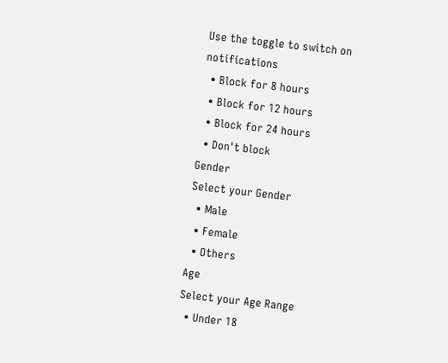Use the toggle to switch on notifications
  • Block for 8 hours
  • Block for 12 hours
  • Block for 24 hours
  • Don't block
Gender
Select your Gender
  • Male
  • Female
  • Others
Age
Select your Age Range
  • Under 18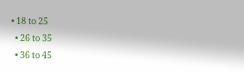• 18 to 25
  • 26 to 35
  • 36 to 45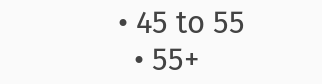• 45 to 55
  • 55+